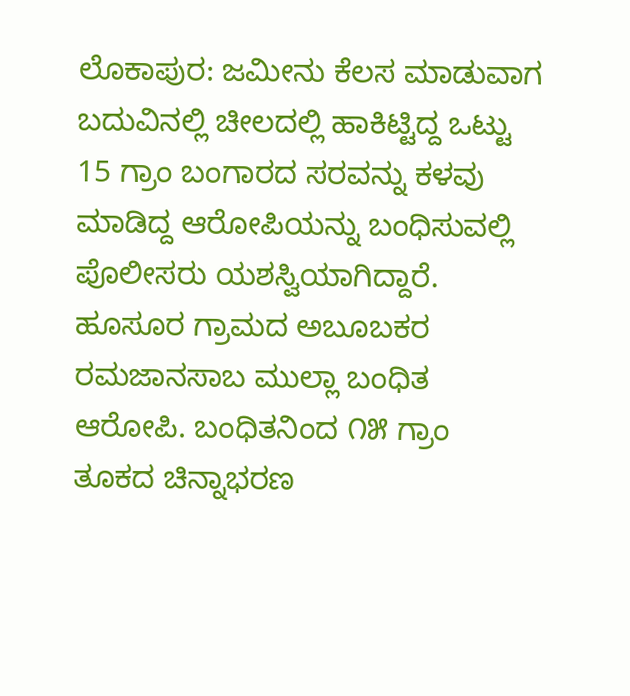ಲೊಕಾಪುರ: ಜಮೀನು ಕೆಲಸ ಮಾಡುವಾಗ ಬದುವಿನಲ್ಲಿ ಚೀಲದಲ್ಲಿ ಹಾಕಿಟ್ಟಿದ್ದ ಒಟ್ಟು 15 ಗ್ರಾಂ ಬಂಗಾರದ ಸರವನ್ನು ಕಳವು ಮಾಡಿದ್ದ ಆರೋಪಿಯನ್ನು ಬಂಧಿಸುವಲ್ಲಿ ಪೊಲೀಸರು ಯಶಸ್ವಿಯಾಗಿದ್ದಾರೆ. ಹೂಸೂರ ಗ್ರಾಮದ ಅಬೂಬಕರ ರಮಜಾನಸಾಬ ಮುಲ್ಲಾ ಬಂಧಿತ ಆರೋಪಿ. ಬಂಧಿತನಿಂದ ೧೫ ಗ್ರಾಂ ತೂಕದ ಚಿನ್ನಾಭರಣ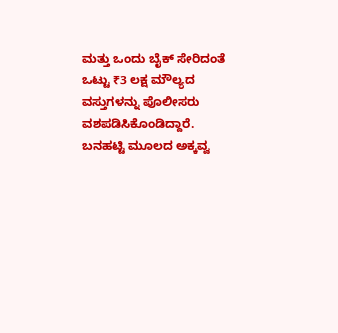ಮತ್ತು ಒಂದು ಬೈಕ್ ಸೇರಿದಂತೆ ಒಟ್ಟು ₹3 ಲಕ್ಷ ಮೌಲ್ಯದ ವಸ್ತುಗಳನ್ನು ಪೊಲೀಸರು ವಶಪಡಿಸಿಕೊಂಡಿದ್ದಾರೆ. ಬನಹಟ್ಟಿ ಮೂಲದ ಅಕ್ಕವ್ವ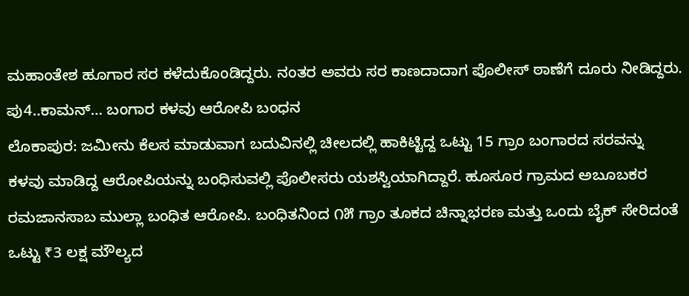ಮಹಾಂತೇಶ ಹೂಗಾರ ಸರ ಕಳೆದುಕೊಂಡಿದ್ದರು. ನಂತರ ಅವರು ಸರ ಕಾಣದಾದಾಗ ಪೊಲೀಸ್ ಠಾಣೆಗೆ ದೂರು ನೀಡಿದ್ದರು.
ಪು4..ಕಾಮನ್... ಬಂಗಾರ ಕಳವು ಆರೋಪಿ ಬಂಧನ
ಲೊಕಾಪುರ: ಜಮೀನು ಕೆಲಸ ಮಾಡುವಾಗ ಬದುವಿನಲ್ಲಿ ಚೀಲದಲ್ಲಿ ಹಾಕಿಟ್ಟಿದ್ದ ಒಟ್ಟು 15 ಗ್ರಾಂ ಬಂಗಾರದ ಸರವನ್ನು ಕಳವು ಮಾಡಿದ್ದ ಆರೋಪಿಯನ್ನು ಬಂಧಿಸುವಲ್ಲಿ ಪೊಲೀಸರು ಯಶಸ್ವಿಯಾಗಿದ್ದಾರೆ. ಹೂಸೂರ ಗ್ರಾಮದ ಅಬೂಬಕರ ರಮಜಾನಸಾಬ ಮುಲ್ಲಾ ಬಂಧಿತ ಆರೋಪಿ. ಬಂಧಿತನಿಂದ ೧೫ ಗ್ರಾಂ ತೂಕದ ಚಿನ್ನಾಭರಣ ಮತ್ತು ಒಂದು ಬೈಕ್ ಸೇರಿದಂತೆ ಒಟ್ಟು ₹3 ಲಕ್ಷ ಮೌಲ್ಯದ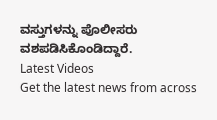ವಸ್ತುಗಳನ್ನು ಪೊಲೀಸರು ವಶಪಡಿಸಿಕೊಂಡಿದ್ದಾರೆ.
Latest Videos
Get the latest news from across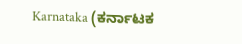Karnataka (ಕರ್ನಾಟಕ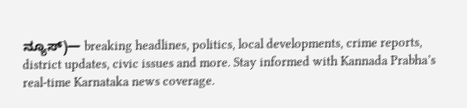ನ್ಯೂಸ್)— breaking headlines, politics, local developments, crime reports, district updates, civic issues and more. Stay informed with Kannada Prabha’s real‑time Karnataka news coverage.